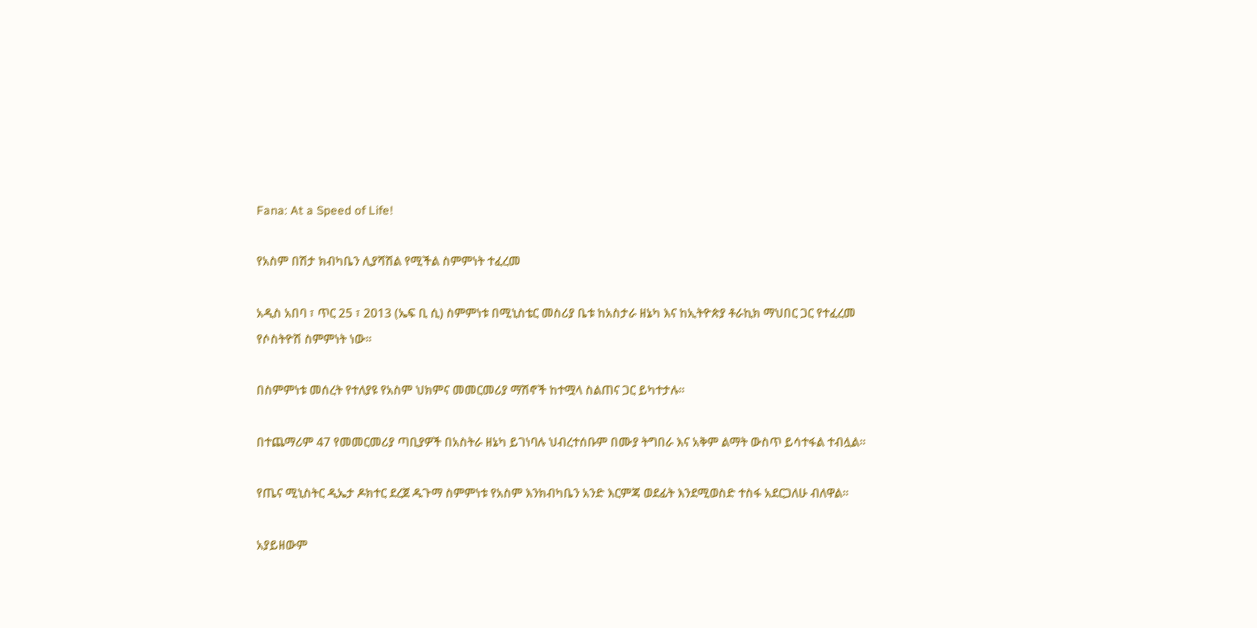Fana: At a Speed of Life!

የአስም በሽታ ክብካቤን ሊያሻሽል የሚችል ስምምነት ተፈረመ

አዲስ አበባ ፣ ጥር 25 ፣ 2013 (ኤፍ ቢ ሲ) ስምምነቱ በሚኒስቴር መስሪያ ቤቱ ከአስታራ ዘኔካ እና ከኢትዮጵያ ቶራኪክ ማህበር ጋር የተፈረመ የሶስትዮሽ ስምምነት ነው፡፡

በስምምነቱ መሰረት የተለያዩ የአስም ህክምና መመርመሪያ ማሽኖች ከተሟላ ስልጠና ጋር ይካተታሉ፡፡

በተጨማሪም 47 የመመርመሪያ ጣቢያዎች በአስትራ ዘኔካ ይገነባሉ ህብረተሰቡም በሙያ ትግበራ እና አቅም ልማት ውስጥ ይሳተፋል ተብሏል፡፡

የጤና ሚኒስትር ዲኤታ ዶክተር ደረጀ ዱጉማ ስምምነቱ የአስም እንክብካቤን አንድ እርምጃ ወደፊት እንደሚወስድ ተስፋ አደርጋለሁ ብለዋል፡፡

አያይዘውም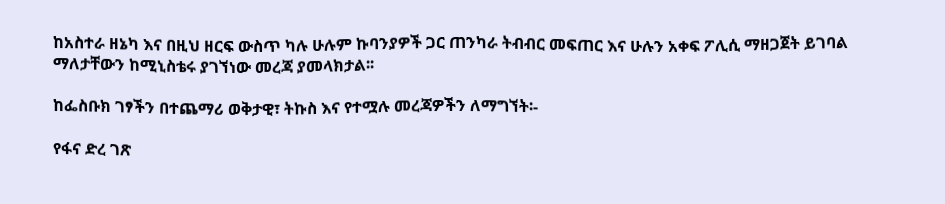ከአስተራ ዘኔካ እና በዚህ ዘርፍ ውስጥ ካሉ ሁሉም ኩባንያዎች ጋር ጠንካራ ትብብር መፍጠር እና ሁሉን አቀፍ ፖሊሲ ማዘጋጀት ይገባል ማለታቸውን ከሚኒስቴሩ ያገኘነው መረጃ ያመላክታል፡፡

ከፌስቡክ ገፃችን በተጨማሪ ወቅታዊ፣ ትኩስ እና የተሟሉ መረጃዎችን ለማግኘት፡-

የፋና ድረ ገጽ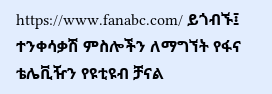https://www.fanabc.com/ ይጎብኙ፤
ተንቀሳቃሽ ምስሎችን ለማግኘት የፋና ቴሌቪዥን የዩቲዩብ ቻናል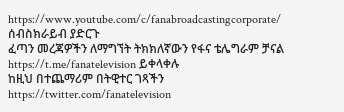https://www.youtube.com/c/fanabroadcastingcorporate/ ሰብስክራይብ ያድርጉ
ፈጣን መረጃዎችን ለማግኘት ትክክለኛውን የፋና ቴሌግራም ቻናል https://t.me/fanatelevision ይቀላቀሉ
ከዚህ በተጨማሪም በትዊተር ገጻችን https://twitter.com/fanatelevision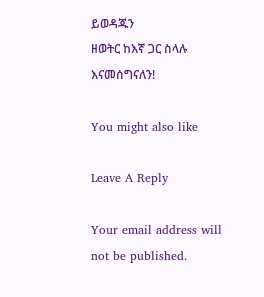ይወዳጁን
ዘወትር ከእኛ ጋር ስላሉ እናመሰግናለን!

You might also like

Leave A Reply

Your email address will not be published.